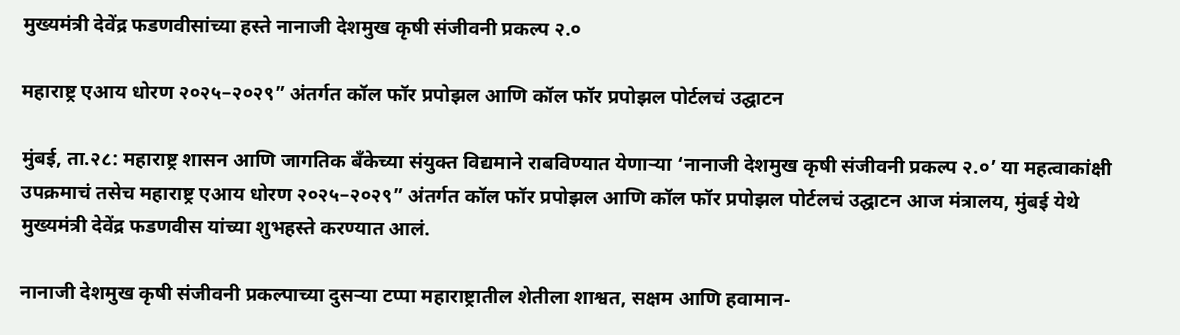मुख्यमंत्री देवेंद्र फडणवीसांच्या हस्ते नानाजी देशमुख कृषी संजीवनी प्रकल्प २.०

महाराष्ट्र एआय धोरण २०२५–२०२९” अंतर्गत कॉल फॉर प्रपोझल आणि कॉल फॉर प्रपोझल पोर्टलचं उद्घाटन

मुंबई, ता.२८: महाराष्ट्र शासन आणि जागतिक बँकेच्या संयुक्त विद्यमाने राबविण्यात येणाऱ्या ‘नानाजी देशमुख कृषी संजीवनी प्रकल्प २.०’ या महत्वाकांक्षी उपक्रमाचं तसेच महाराष्ट्र एआय धोरण २०२५–२०२९” अंतर्गत कॉल फॉर प्रपोझल आणि कॉल फॉर प्रपोझल पोर्टलचं उद्घाटन आज मंत्रालय, मुंबई येथे मुख्यमंत्री देवेंद्र फडणवीस यांच्या शुभहस्ते करण्यात आलं.

नानाजी देशमुख कृषी संजीवनी प्रकल्पाच्या दुसऱ्या टप्पा महाराष्ट्रातील शेतीला शाश्वत, सक्षम आणि हवामान-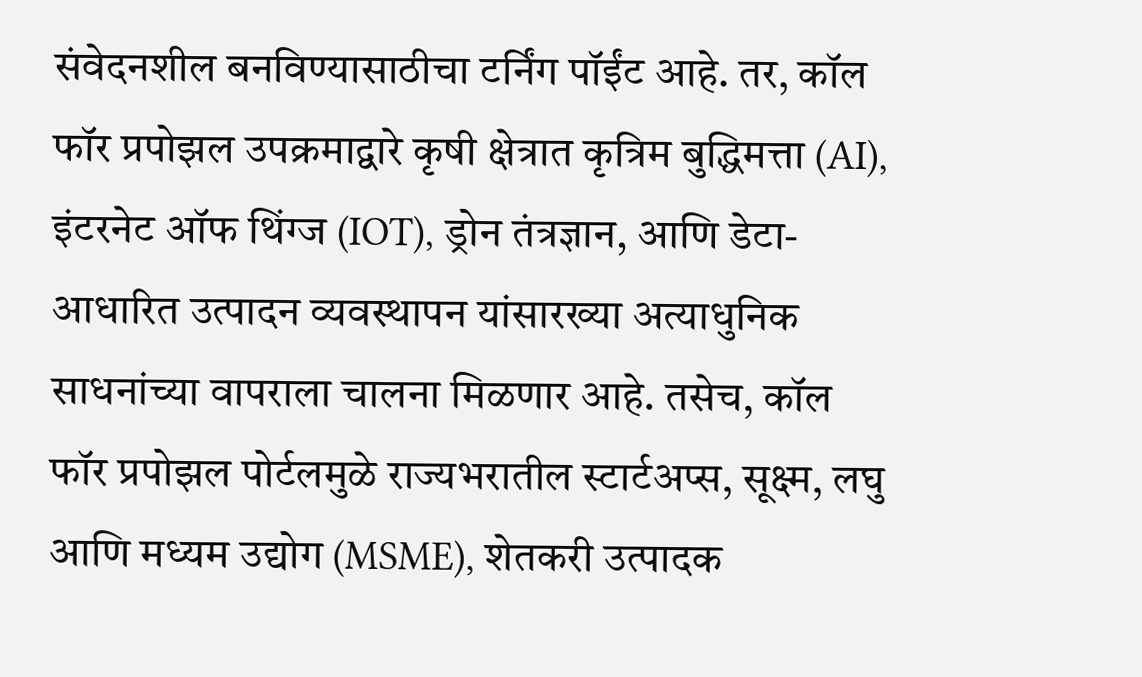संवेदनशील बनविण्यासाठीचा टर्निंग पॉईंट आहे. तर, कॉल फॉर प्रपोझल उपक्रमाद्वारे कृषी क्षेत्रात कृत्रिम बुद्धिमत्ता (AI), इंटरनेट ऑफ थिंग्ज (IOT), ड्रोन तंत्रज्ञान, आणि डेटा-आधारित उत्पादन व्यवस्थापन यांसारख्या अत्याधुनिक साधनांच्या वापराला चालना मिळणार आहे. तसेच, कॉल फॉर प्रपोझल पोर्टलमुळे राज्यभरातील स्टार्टअप्स, सूक्ष्म, लघु आणि मध्यम उद्योग (MSME), शेतकरी उत्पादक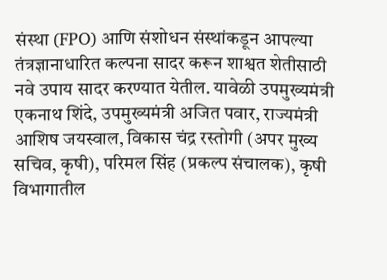संस्था (FPO) आणि संशोधन संस्थांकडून आपल्या तंत्रज्ञानाधारित कल्पना सादर करून शाश्वत शेतीसाठी नवे उपाय सादर करण्यात येतील. यावेळी उपमुख्यमंत्री एकनाथ शिंदे, उपमुख्यमंत्री अजित पवार, राज्यमंत्री आशिष जयस्वाल, विकास चंद्र रस्तोगी (अपर मुख्य सचिव, कृषी), परिमल सिंह (प्रकल्प संचालक), कृषी विभागातील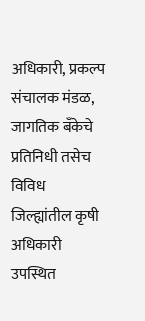अधिकारी, प्रकल्प संचालक मंडळ, जागतिक बँकेचे प्रतिनिधी तसेच विविध जिल्ह्यांतील कृषी अधिकारी उपस्थित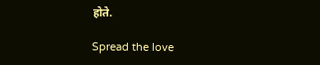होते.

Spread the love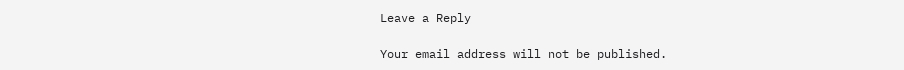Leave a Reply

Your email address will not be published.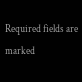Required fields are marked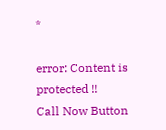*

error: Content is protected !!
Call Now Button